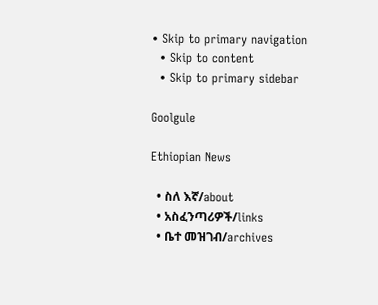• Skip to primary navigation
  • Skip to content
  • Skip to primary sidebar

Goolgule

Ethiopian News

  • ስለ እኛ/about
  • አስፈንጣሪዎች/links
  • ቤተ መዝገብ/archives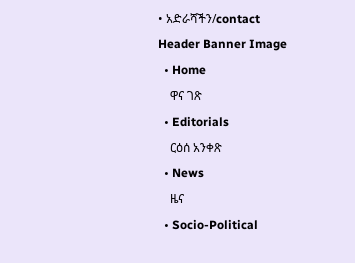• አድራሻችን/contact
Header Banner Image
  • Home
    ዋና ገጽ
  • Editorials
    ርዕሰ አንቀጽ
  • News
    ዜና
  • Socio-Political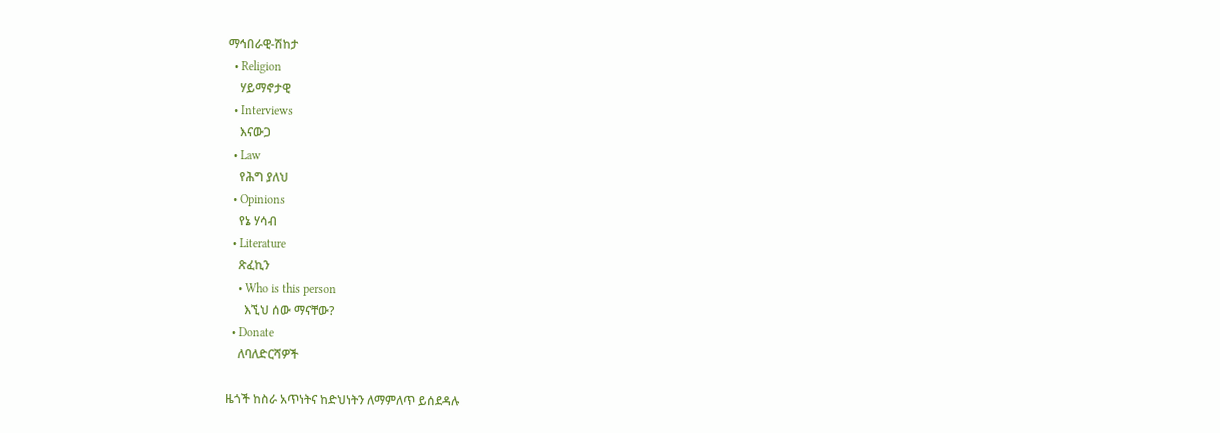ማኅበራዊ-ሽከታ
  • Religion
    ሃይማኖታዊ
  • Interviews
    እናውጋ
  • Law
    የሕግ ያለህ
  • Opinions
    የኔ ሃሳብ
  • Literature
    ጽፈኪን
    • Who is this person
      እኚህ ሰው ማናቸው?
  • Donate
    ለባለድርሻዎች

ዜጎች ከስራ አጥነትና ከድህነትን ለማምለጥ ይሰደዳሉ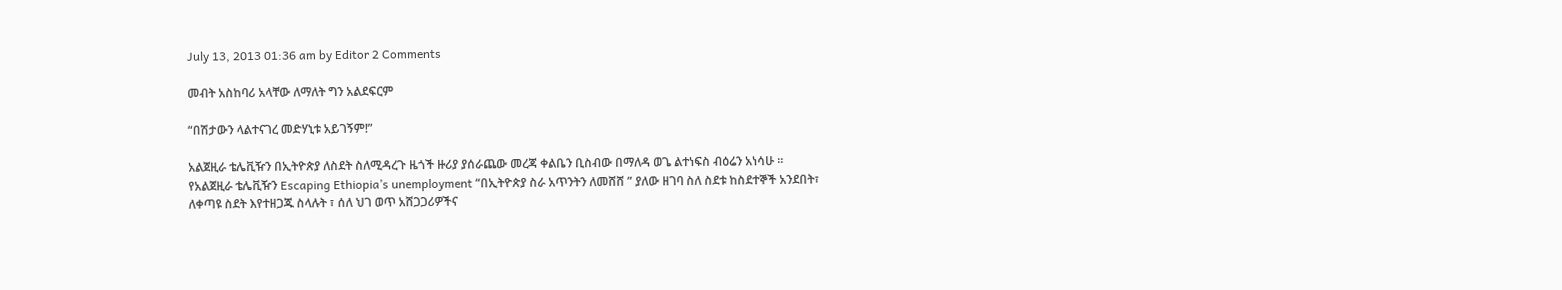July 13, 2013 01:36 am by Editor 2 Comments

መብት አስከባሪ አላቸው ለማለት ግን አልደፍርም

“በሽታውን ላልተናገረ መድሃኒቱ አይገኝም!”

አልጀዚራ ቴሌቪዥን በኢትዮጵያ ለስደት ስለሚዳረጉ ዜጎች ዙሪያ ያሰራጨው መረጃ ቀልቤን ቢስብው በማለዳ ወጌ ልተነፍስ ብዕሬን አነሳሁ ። የአልጀዚራ ቴሌቪዥን Escaping Ethiopia’s unemployment “በኢትዮጵያ ስራ አጥንትን ለመሸሸ ” ያለው ዘገባ ስለ ስደቱ ከስደተኞች አንደበት፣ ለቀጣዩ ስደት እየተዘጋጁ ስላሉት ፣ ሰለ ህገ ወጥ አሸጋጋሪዎችና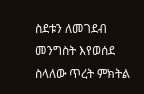ስደቱን ለመገደብ መንግስት እየወሰደ ስላለው ጥረት ምክትል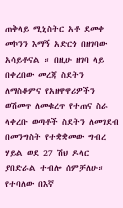ጠቅላይ ሚኒስትር አቶ ደመቀ መኮንን እማኝ አድርጎ በዘገባው አሳይቶናል ። በዚሁ ዘገባ ላይ በቀረበው መረጃ ስደትን ለማስቆምና የአዘዋዋሪዎችን ወሽመጥ ለመቁረጥ የተጠና ስራ ላቀረቡ ወጣቶች ስደትን ለመገደብ በመንግስት የተቋቋመው ግብረ ሃይል ወደ 27 ሽህ ዶላር ያበድራል ተብሎ ሰምቻለሁ። የተባለው በእኛ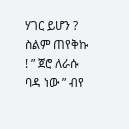ሃገር ይሆን ? ስልም ጠየቅኩ ! ” ጀሮ ለራሱ ባዳ ነው ” ብየ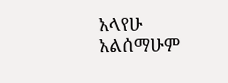አላየሁ አልሰማሁም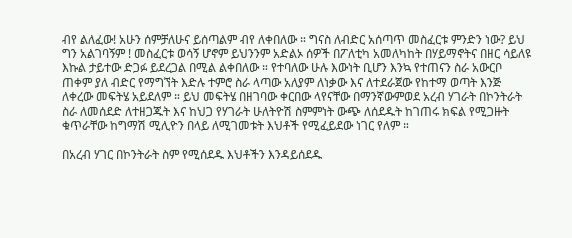ብየ ልለፈው! አሁን ሰምቻለሁና ይሰጣልም ብየ ለቀበለው ። ግናስ ለብድር አሰጣጥ መስፈርቱ ምንድን ነው? ይህ ግን አልገባኝም ! መስፈርቱ ወሳኝ ሆኖም ይህንንም አድልኦ ሰዎች በፖለቲካ አመለካከት በሃይማኖትና በዘር ሳይለዩ እኩል ታይተው ድጋፉ ይደረጋል በሚል ልቀበለው ። የተባለው ሁሉ እውነት ቢሆን እንኳ የተጠናን ስራ አውርቦ ጠቀም ያለ ብድር የማግኘት እድሉ ተምሮ ስራ ላጣው አለያም ለነቃው እና ለተደራጀው የከተማ ወጣት እንጅ ለቀረው መፍትሄ አይደለም ። ይህ መፍትሄ በዘገባው ቀርበው ላየናቸው በማንኛውምወደ አረብ ሃገራት በኮንትራት ስራ ለመሰደድ ለተዘጋጁት እና ከህጋ የሃገራት ሁለትዮሽ ስምምነት ውጭ ለሰደዱት ከገጠሩ ክፍል የሚጋዙት ቁጥራቸው ከግማሽ ሚሊዮን በላይ ለሚገመቱት እህቶች የሚፈይደው ነገር የለም ።

በአረብ ሃገር በኮንትራት ስም የሚሰደዱ እህቶችን እንዳይሰደዱ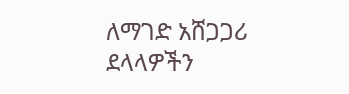ለማገድ አሸጋጋሪ ደላላዎችን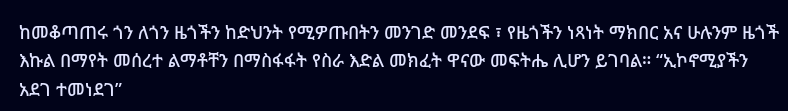ከመቆጣጠሩ ጎን ለጎን ዜጎችን ከድህንት የሚዎጡበትን መንገድ መንደፍ ፣ የዜጎችን ነጻነት ማክበር አና ሁሉንም ዜጎች እኩል በማየት መሰረተ ልማቶቸን በማስፋፋት የስራ እድል መክፈት ዋናው መፍትሔ ሊሆን ይገባል። “ኢኮኖሚያችን አደገ ተመነደገ”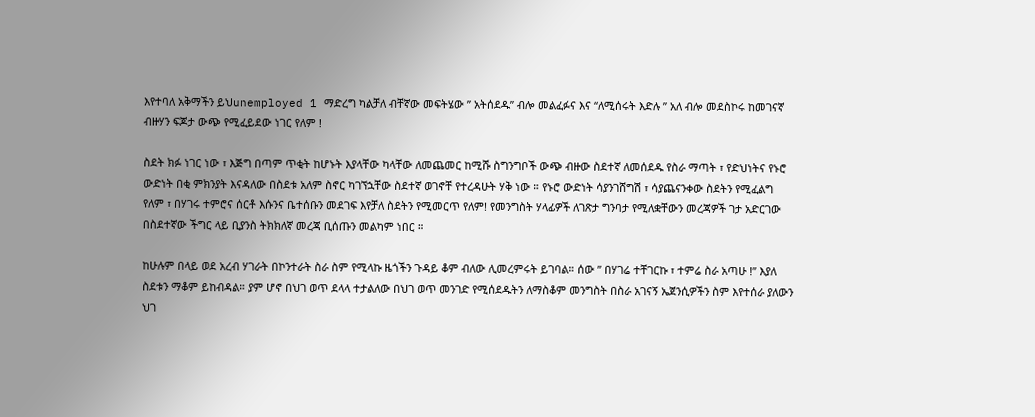እየተባለ አቅማችን ይህunemployed 1 ማድረግ ካልቻለ ብቸኛው መፍትሄው ” አትሰደዱ” ብሎ መልፈፉና እና “ለሚሰሩት እድሉ ” አለ ብሎ መደስኮሩ ከመገናኛ ብዙሃን ፍጆታ ውጭ የሚፈይደው ነገር የለም !

ስደት ክፉ ነገር ነው ፣ እጅግ በጣም ጥቂት ከሆኑት እያላቸው ካላቸው ለመጨመር ከሚሹ ስግንግቦች ውጭ ብዙው ስደተኛ ለመሰደዱ የስራ ማጣት ፣ የድህነትና የኑሮ ውድነት በቂ ምክንያት እናዳለው በስደቱ አለም ስኖር ካገኘኋቸው ስደተኛ ወገኖቸ የተረዳሁት ሃቅ ነው ። የኑሮ ውድነት ሳያንገሸግሽ ፣ ሳያጨናንቀው ስደትን የሚፈልግ የለም ፣ በሃገሩ ተምሮና ሰርቶ እሱንና ቤተሰቡን መደገፍ እየቻለ ስደትን የሚመርጥ የለም! የመንግስት ሃላፊዎች ለገጽታ ግንባታ የሚለቋቸውን መረጃዎች ገታ አድርገው በስደተኛው ችግር ላይ ቢያንስ ትክክለኛ መረጃ ቢሰጡን መልካም ነበር ።

ከሁሉም በላይ ወደ አረብ ሃገራት በኮንተራት ስራ ስም የሚላኩ ዜጎችን ጉዳይ ቆም ብለው ሊመረምሩት ይገባል። ሰው ” በሃገሬ ተቸገርኩ ፣ ተምሬ ስራ አጣሁ !” እያለ ስደቱን ማቆም ይከብዳል። ያም ሆኖ በህገ ወጥ ደላላ ተታልለው በህገ ወጥ መንገድ የሚሰደዱትን ለማስቆም መንግስት በስራ አገናኝ ኤጀንሲዎችን ስም እየተሰራ ያለውን ህገ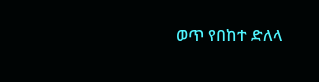ወጥ የበከተ ድለላ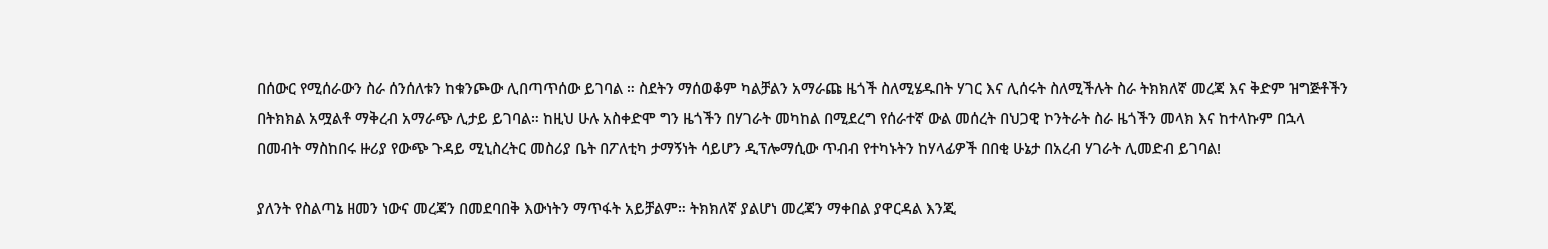በሰውር የሚሰራውን ስራ ሰንሰለቱን ከቁንጮው ሊበጣጥሰው ይገባል ። ስደትን ማሰወቆም ካልቻልን አማራጩ ዜጎች ስለሚሄዱበት ሃገር እና ሊሰሩት ስለሚችሉት ስራ ትክክለኛ መረጃ እና ቅድም ዝግጅቶችን በትክክል አሟልቶ ማቅረብ አማራጭ ሊታይ ይገባል። ከዚህ ሁሉ አስቀድሞ ግን ዜጎችን በሃገራት መካከል በሚደረግ የሰራተኛ ውል መሰረት በህጋዊ ኮንትራት ስራ ዜጎችን መላክ እና ከተላኩም በኋላ በመብት ማስከበሩ ዙሪያ የውጭ ጉዳይ ሚኒስረትር መስሪያ ቤት በፖለቲካ ታማኝነት ሳይሆን ዲፕሎማሲው ጥብብ የተካኑትን ከሃላፊዎች በበቂ ሁኔታ በአረብ ሃገራት ሊመድብ ይገባል!

ያለንት የስልጣኔ ዘመን ነውና መረጃን በመደባበቅ እውነትን ማጥፋት አይቻልም። ትክክለኛ ያልሆነ መረጃን ማቀበል ያዋርዳል እንጂ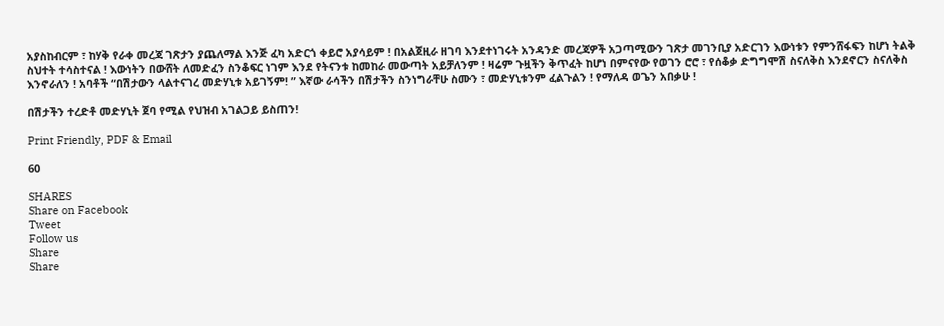አያስከብርም ፣ ከሃቅ የራቀ መረጃ ገጽታን ያጨለማል እንጅ ፈካ አድርጎ ቀይሮ አያሳይም ! በአልጀዚራ ዘገባ እንደተነገሩት አንዳንድ መረጃዎች አጋጣሚውን ገጽታ መገንቢያ አድርገን እውነቱን የምንሸፋፍን ከሆነ ትልቅ ስህተት ተሳስተናል ! እውነትን በውሸት ለመድፈን ስንቆፍር ነገም እንደ የትናንቱ ከመከራ መውጣት አይቻለንም ! ዛሬም ጉዟችን ቅጥፈት ከሆነ በምናየው የወገን ሮሮ ፣ የሰቆቃ ድግግሞሽ ስናለቅስ እንደኖርን ስናለቅስ እንኖራለን ! አባቶች “በሽታውን ላልተናገረ መድሃኒቱ አይገኝም! ” እኛው ራሳችን በሽታችን ስንነግራቸሁ ስሙን ፣ መድሃኒቱንም ፈልጉልን ! የማለዳ ወጌን አበቃሁ !

በሽታችን ተረድቶ መድሃኒት ጀባ የሚል የህዝብ አገልጋይ ይስጠን!

Print Friendly, PDF & Email

60

SHARES
Share on Facebook
Tweet
Follow us
Share
Share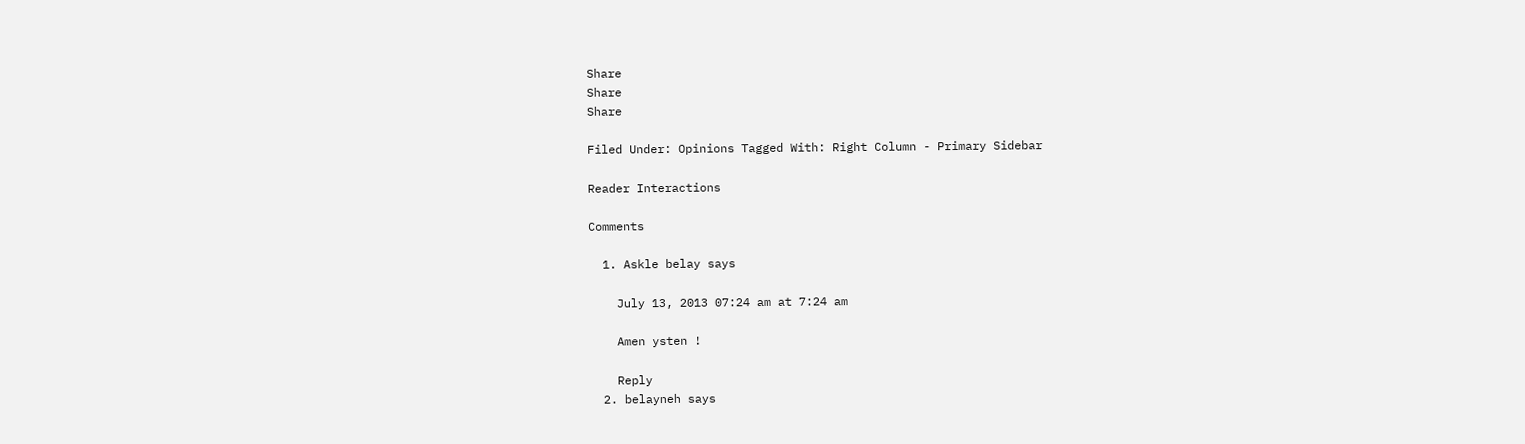Share
Share
Share

Filed Under: Opinions Tagged With: Right Column - Primary Sidebar

Reader Interactions

Comments

  1. Askle belay says

    July 13, 2013 07:24 am at 7:24 am

    Amen ysten !

    Reply
  2. belayneh says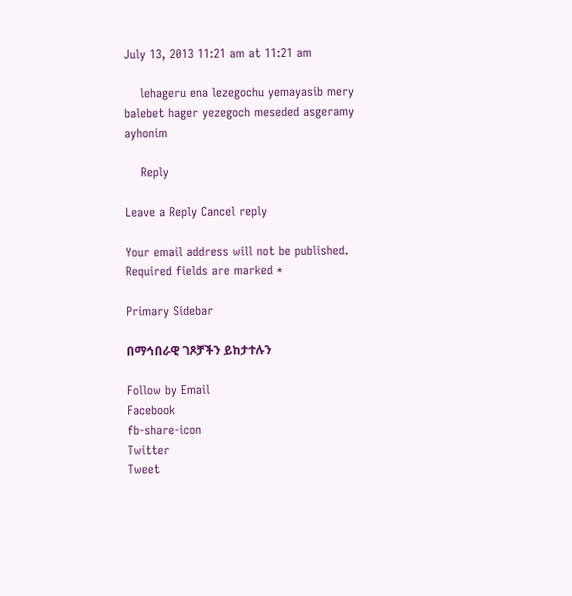July 13, 2013 11:21 am at 11:21 am

    lehageru ena lezegochu yemayasib mery balebet hager yezegoch meseded asgeramy ayhonim

    Reply

Leave a Reply Cancel reply

Your email address will not be published. Required fields are marked *

Primary Sidebar

በማኅበራዊ ገጾቻችን ይከታተሉን

Follow by Email
Facebook
fb-share-icon
Twitter
Tweet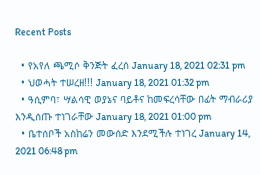Recent Posts

  • የአየለ ጫሚሶ ቅንጅት ፈረሰ January 18, 2021 02:31 pm
  • ህወሓት ተሠረዘ!!! January 18, 2021 01:32 pm
  • ዓሲምባ፣ ሣልሳዊ ወያኔና ባይቶና ከመፍረሳቸው በፊት ማብራሪያ እንዲሰጡ ተነገራቸው January 18, 2021 01:00 pm
  • ቤተሰቦች አስከሬን መውሰድ እንደሚችሉ ተነገረ January 14, 2021 06:48 pm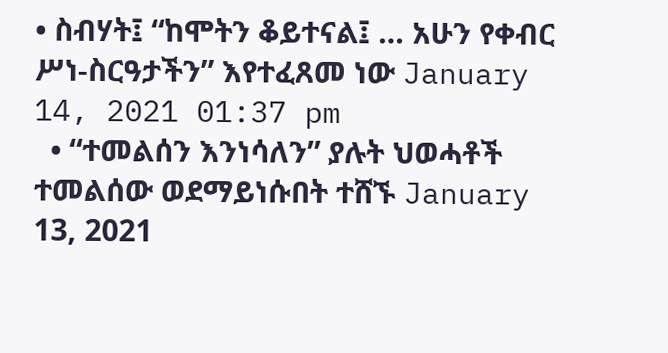• ስብሃት፤ “ከሞትን ቆይተናል፤ … አሁን የቀብር ሥነ-ስርዓታችን” እየተፈጸመ ነው January 14, 2021 01:37 pm
  • “ተመልሰን እንነሳለን” ያሉት ህወሓቶች ተመልሰው ወደማይነሱበት ተሸኙ January 13, 2021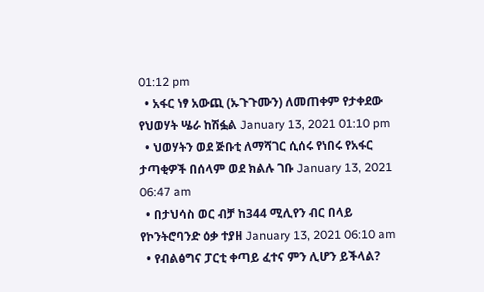01:12 pm
  • አፋር ነፃ አውጪ (ኡጉጉሙን) ለመጠቀም የታቀደው የህወሃት ሤራ ከሽፏል January 13, 2021 01:10 pm
  • ህወሃትን ወደ ጅቡቲ ለማሻገር ሲሰሩ የነበሩ የአፋር ታጣቂዎች በሰላም ወደ ክልሉ ገቡ January 13, 2021 06:47 am
  • በታህሳስ ወር ብቻ ከ344 ሚሊየን ብር በላይ የኮንትሮባንድ ዕቃ ተያዘ January 13, 2021 06:10 am
  • የብልፅግና ፓርቲ ቀጣይ ፈተና ምን ሊሆን ይችላል?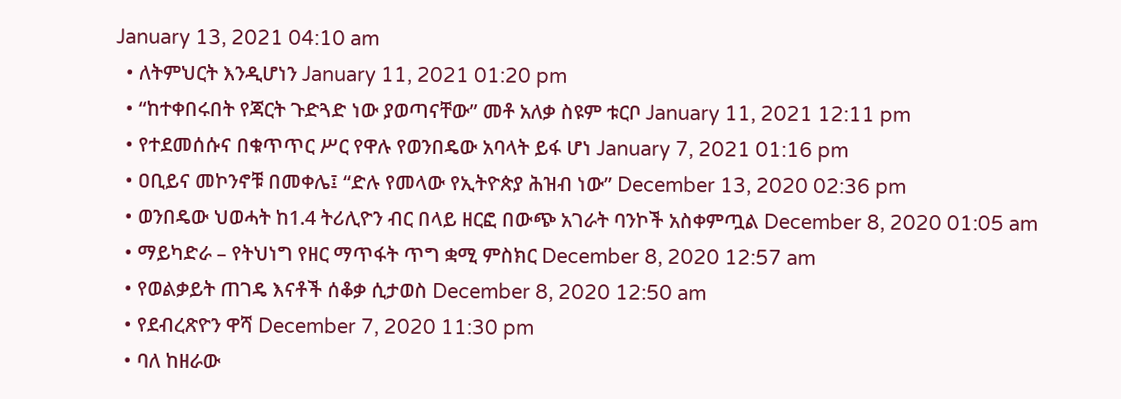January 13, 2021 04:10 am
  • ለትምህርት እንዲሆነን January 11, 2021 01:20 pm
  • “ከተቀበሩበት የጃርት ጉድጓድ ነው ያወጣናቸው” መቶ አለቃ ስዩም ቱርቦ January 11, 2021 12:11 pm
  • የተደመሰሱና በቁጥጥር ሥር የዋሉ የወንበዴው አባላት ይፋ ሆነ January 7, 2021 01:16 pm
  • ዐቢይና መኮንኖቹ በመቀሌ፤ “ድሉ የመላው የኢትዮጵያ ሕዝብ ነው” December 13, 2020 02:36 pm
  • ወንበዴው ህወሓት ከ1.4 ትሪሊዮን ብር በላይ ዘርፎ በውጭ አገራት ባንኮች አስቀምጧል December 8, 2020 01:05 am
  • ማይካድራ – የትህነግ የዘር ማጥፋት ጥግ ቋሚ ምስክር December 8, 2020 12:57 am
  • የወልቃይት ጠገዴ እናቶች ሰቆቃ ሲታወስ December 8, 2020 12:50 am
  • የደብረጽዮን ዋሻ December 7, 2020 11:30 pm
  • ባለ ከዘራው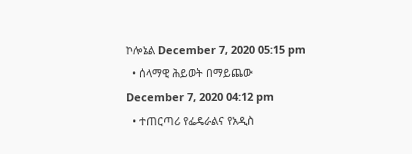ኮሎኔል December 7, 2020 05:15 pm
  • ሰላማዊ ሕይወት በማይጨው December 7, 2020 04:12 pm
  • ተጠርጣሪ የፌዴራልና የአዲስ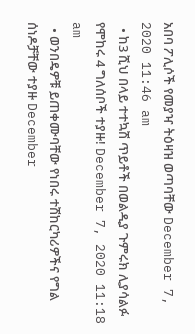አበባ ፖሊሶች የመያዣ ትዕዛዝ ወጣባቸው December 7, 2020 11:46 am
  • ከ3 ሺህ በላይ ተተኳሽ ጥይቶች በወልዲያ ጉምሩክ ሊያሳልፉ የሞከሩ 4 ግለሰቦች ተያዙ! December 7, 2020 11:18 am
  • ወንበዴዎቹ ይጠቀሙባቸው የነበሩ ተሽከርካሪዎችና የግል ሰነዶቻቸው ተያዙ December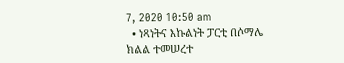7, 2020 10:50 am
  • ነጻነትና እኩልነት ፓርቲ በሶማሌ ክልል ተመሠረተ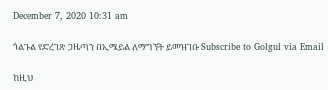December 7, 2020 10:31 am

ጎልጉል የድረገጽ ጋዜጣን በኢሜይል ለማግኘት ይመዝገቡ Subscribe to Golgul via Email

ከዚህ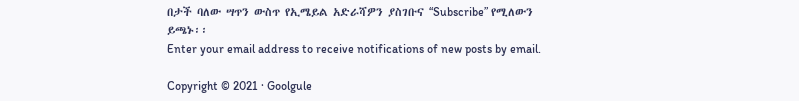በታች ባለው ሣጥን ውስጥ የኢሜይል አድራሻዎን ያስገቡና “Subscribe” የሚለውን ይጫኑ፡፡
Enter your email address to receive notifications of new posts by email.

Copyright © 2021 · Goolgule